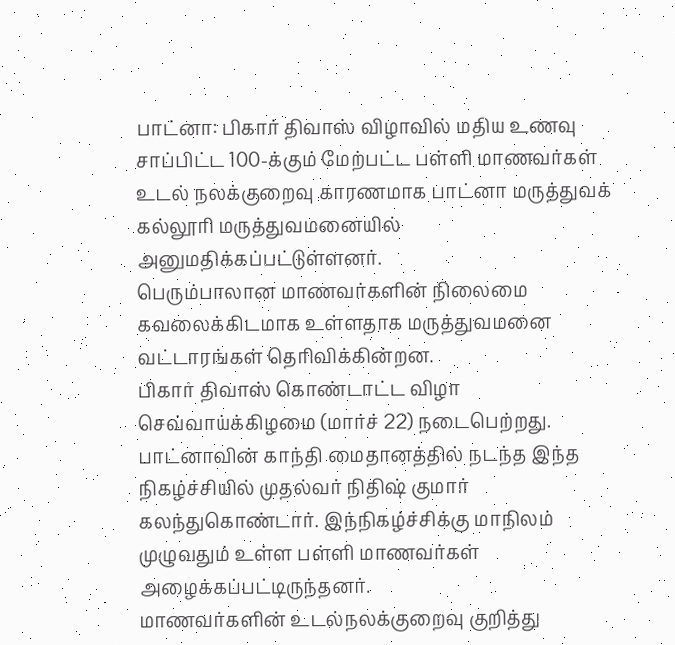பாட்னா: பிகார் திவாஸ் விழாவில் மதிய உணவு சாப்பிட்ட 100-க்கும் மேற்பட்ட பள்ளி மாணவர்கள் உடல் நலக்குறைவு காரணமாக பாட்னா மருத்துவக் கல்லூரி மருத்துவமனையில் அனுமதிக்கப்பட்டுள்ளனர்.
பெரும்பாலான மாணவர்களின் நிலைமை கவலைக்கிடமாக உள்ளதாக மருத்துவமனை வட்டாரங்கள் தெரிவிக்கின்றன.
பிகார் திவாஸ் கொண்டாட்ட விழா செவ்வாய்க்கிழமை (மார்ச் 22) நடைபெற்றது. பாட்னாவின் காந்தி மைதானத்தில் நடந்த இந்த நிகழ்ச்சியில் முதல்வர் நிதிஷ் குமார் கலந்துகொண்டார். இந்நிகழ்ச்சிக்கு மாநிலம் முழுவதும் உள்ள பள்ளி மாணவர்கள் அழைக்கப்பட்டிருந்தனர்.
மாணவர்களின் உடல்நலக்குறைவு குறித்து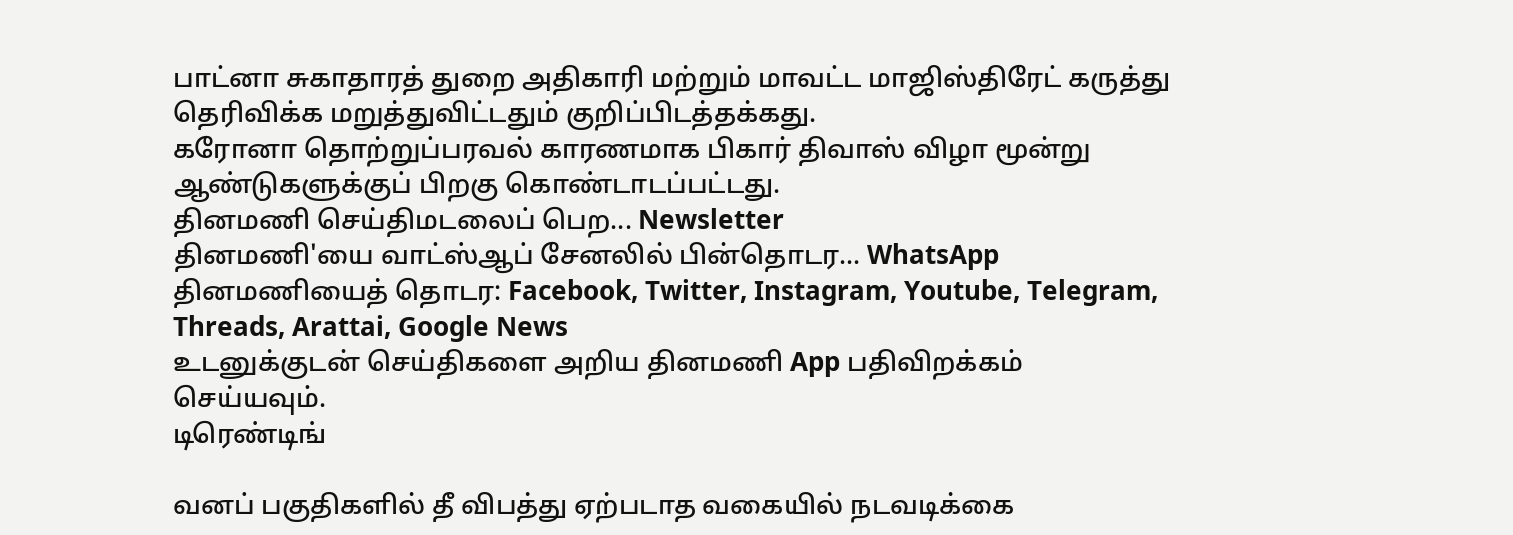பாட்னா சுகாதாரத் துறை அதிகாரி மற்றும் மாவட்ட மாஜிஸ்திரேட் கருத்து தெரிவிக்க மறுத்துவிட்டதும் குறிப்பிடத்தக்கது.
கரோனா தொற்றுப்பரவல் காரணமாக பிகார் திவாஸ் விழா மூன்று ஆண்டுகளுக்குப் பிறகு கொண்டாடப்பட்டது.
தினமணி செய்திமடலைப் பெற... Newsletter
தினமணி'யை வாட்ஸ்ஆப் சேனலில் பின்தொடர... WhatsApp
தினமணியைத் தொடர: Facebook, Twitter, Instagram, Youtube, Telegram, Threads, Arattai, Google News
உடனுக்குடன் செய்திகளை அறிய தினமணி App பதிவிறக்கம் செய்யவும்.
டிரெண்டிங்

வனப் பகுதிகளில் தீ விபத்து ஏற்படாத வகையில் நடவடிக்கை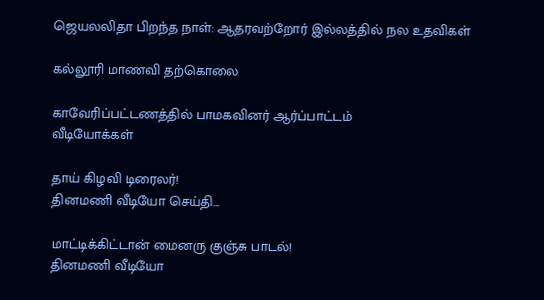ஜெயலலிதா பிறந்த நாள்: ஆதரவற்றோர் இல்லத்தில் நல உதவிகள்

கல்லூரி மாணவி தற்கொலை

காவேரிப்பட்டணத்தில் பாமகவினர் ஆர்ப்பாட்டம்
வீடியோக்கள்

தாய் கிழவி டிரைலர்!
தினமணி வீடியோ செய்தி...

மாட்டிக்கிட்டான் மைனரு குஞ்சு பாடல்!
தினமணி வீடியோ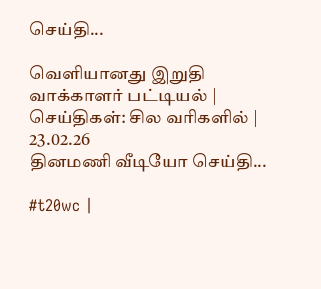செய்தி...

வெளியானது இறுதி வாக்காளர் பட்டியல் | செய்திகள்: சில வரிகளில் | 23.02.26
தினமணி வீடியோ செய்தி...

#t20wc |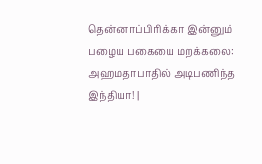தென்னாப்பிரிக்கா இன்னும் பழைய பகையை மறக்கலை: அஹமதாபாதில் அடிபணிந்த இந்தியா! |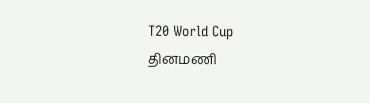T20 World Cup
தினமணி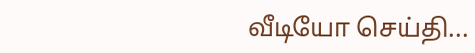வீடியோ செய்தி...